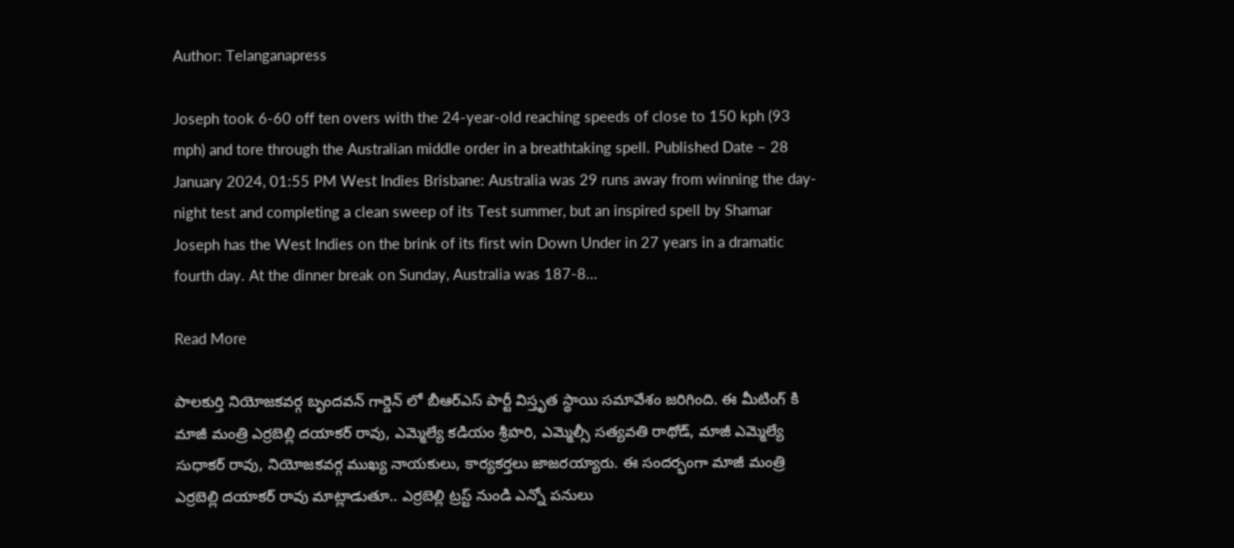Author: Telanganapress

Joseph took 6-60 off ten overs with the 24-year-old reaching speeds of close to 150 kph (93 mph) and tore through the Australian middle order in a breathtaking spell. Published Date – 28 January 2024, 01:55 PM West Indies Brisbane: Australia was 29 runs away from winning the day-night test and completing a clean sweep of its Test summer, but an inspired spell by Shamar Joseph has the West Indies on the brink of its first win Down Under in 27 years in a dramatic fourth day. At the dinner break on Sunday, Australia was 187-8…

Read More

పాలకుర్తి నియోజకవర్గ బృందవన్ గార్డెన్ లో బీఆర్ఎస్ పార్టీ విస్తృత స్థాయి సమావేశం జరిగింది. ఈ మీటింగ్ కి మాజీ మంత్రి ఎర్రబెల్లి దయాకర్ రావు, ఎమ్మెల్యే కడియం శ్రీహరి, ఎమ్మెల్సీ సత్యవతి రాథోడ్, మాజీ ఎమ్మెల్యే సుధాకర్ రావు, నియోజకవర్గ ముఖ్య నాయకులు, కార్యకర్తలు జాజరయ్యారు. ఈ సందర్భంగా మాజీ మంత్రి ఎర్రబెల్లి దయాకర్ రావు మాట్లాడుతూ.. ఎర్రబెల్లి ట్రస్ట్ నుండి ఎన్నో పనులు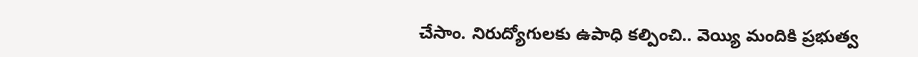చేసాం. నిరుద్యోగులకు ఉపాధి కల్పించి.. వెయ్యి మందికి ప్రభుత్వ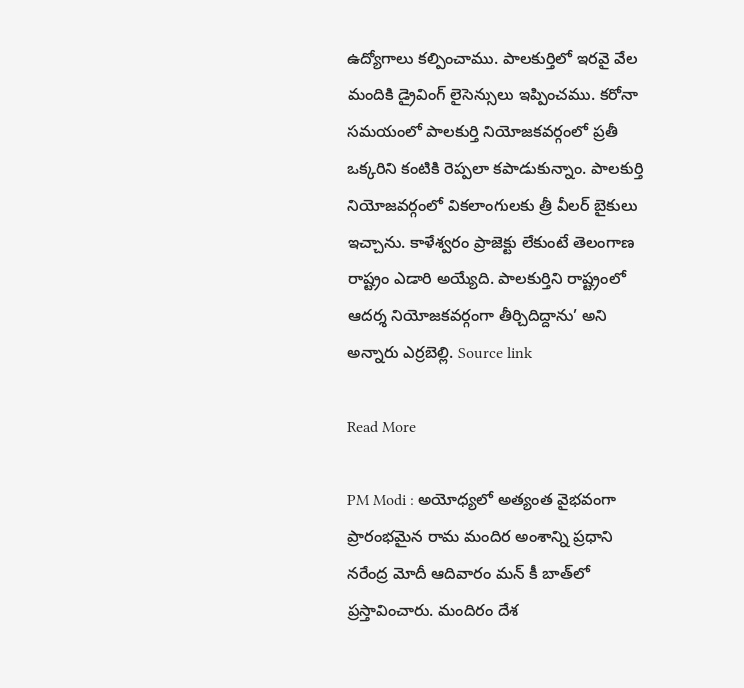ఉద్యోగాలు కల్పించాము. పాలకుర్తిలో ఇరవై వేల మందికి డ్రైవింగ్ లైసెన్సులు ఇప్పించము. కరోనా సమయంలో పాలకుర్తి నియోజకవర్గంలో ప్రతీ ఒక్కరిని కంటికి రెప్పలా కపాడుకున్నాం. పాలకుర్తి నియోజవర్గంలో వికలాంగులకు త్రీ వీలర్ బైకులు ఇచ్చాను. కాళేశ్వరం ప్రాజెక్టు లేకుంటే తెలంగాణ రాష్ట్రం ఎడారి అయ్యేది. పాలకుర్తిని రాష్ట్రంలో ఆదర్శ నియోజకవర్గంగా తీర్చిదిద్దాను’ అని అన్నారు ఎర్రబెల్లి. Source link

Read More

PM Modi : అయోధ్య‌లో అత్యంత వైభ‌వంగా ప్రారంభ‌మైన రామ మందిర అంశాన్ని ప్ర‌ధాని న‌రేంద్ర మోదీ ఆదివారం మ‌న్ కీ బాత్‌లో ప్ర‌స్తావించారు. మందిరం దేశ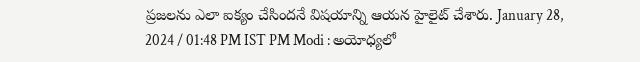ప్ర‌జ‌ల‌ను ఎలా ఐక్యం చేసింద‌నే విష‌యాన్ని ఆయ‌న హైలైట్ చేశారు. January 28, 2024 / 01:48 PM IST PM Modi : అయోధ్య‌లో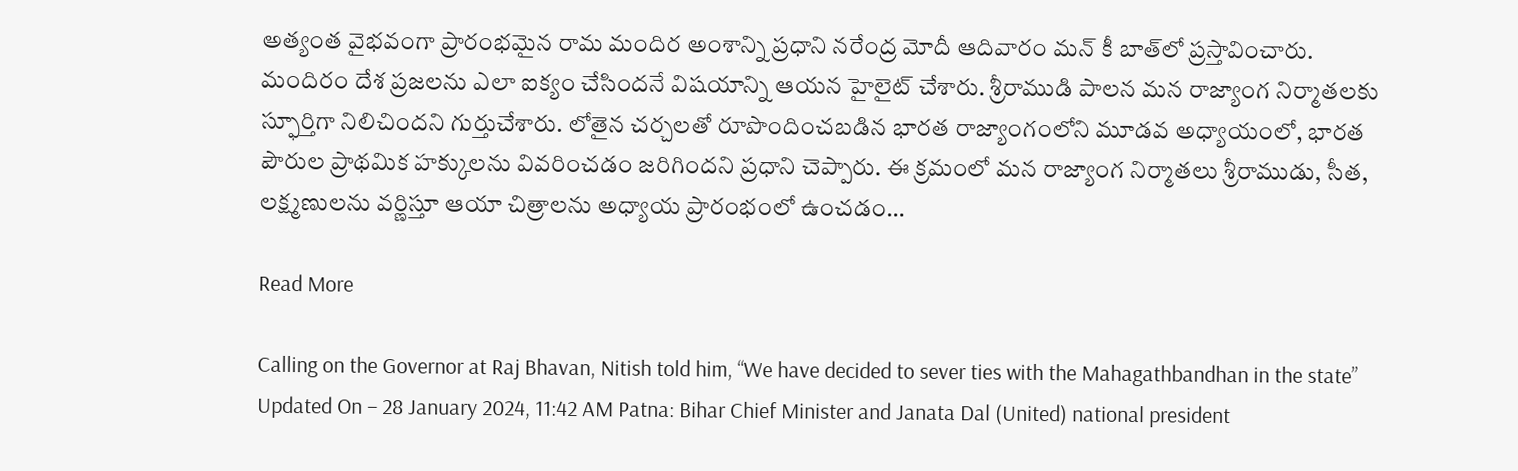అత్యంత వైభ‌వంగా ప్రారంభ‌మైన రామ మందిర అంశాన్ని ప్ర‌ధాని న‌రేంద్ర మోదీ ఆదివారం మ‌న్ కీ బాత్‌లో ప్ర‌స్తావించారు. మందిరం దేశ ప్ర‌జ‌ల‌ను ఎలా ఐక్యం చేసింద‌నే విష‌యాన్ని ఆయ‌న హైలైట్ చేశారు. శ్రీరాముడి పాల‌న మ‌న రాజ్యాంగ నిర్మాత‌ల‌కు స్ఫూర్తిగా నిలిచింద‌ని గుర్తుచేశారు. లోతైన చర్చలతో రూపొందించబడిన భారత రాజ్యాంగంలోని మూడవ అధ్యాయంలో, భారత పౌరుల ప్రాథమిక హక్కులను వివరించడం జరిగిందని ప్ర‌ధాని చెప్పారు. ఈ క్ర‌మంలో మన రాజ్యాంగ నిర్మాతలు శ్రీరాముడు, సీత, లక్ష్మణుల‌ను వ‌ర్ణిస్తూ ఆయా చిత్రాలను అధ్యాయ‌ ప్రారంభంలో ఉంచడం…

Read More

Calling on the Governor at Raj Bhavan, Nitish told him, “We have decided to sever ties with the Mahagathbandhan in the state” Updated On – 28 January 2024, 11:42 AM Patna: Bihar Chief Minister and Janata Dal (United) national president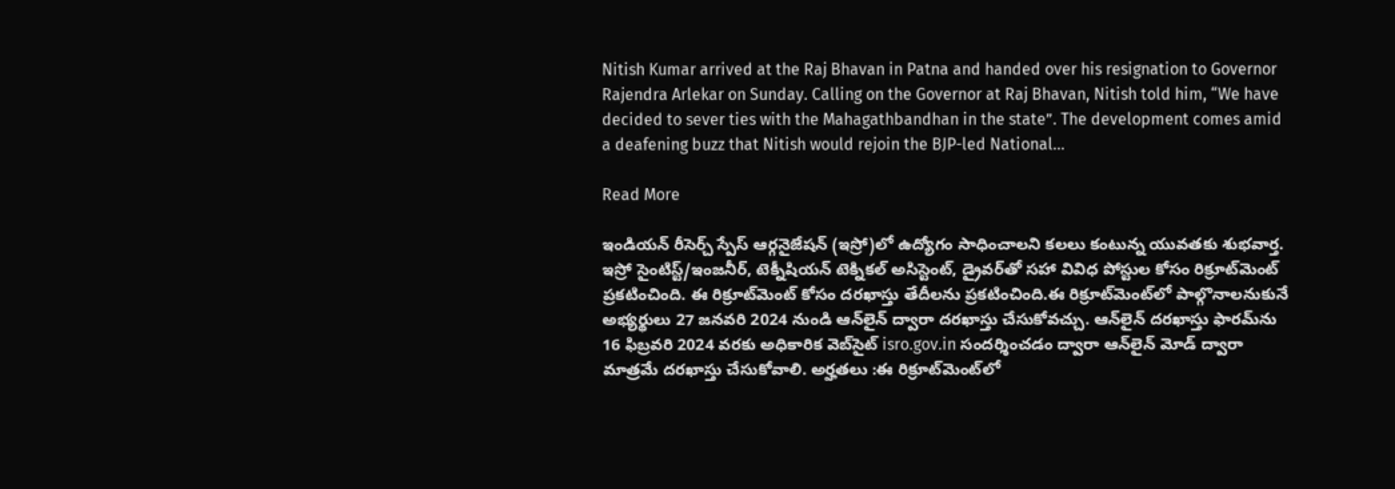Nitish Kumar arrived at the Raj Bhavan in Patna and handed over his resignation to Governor Rajendra Arlekar on Sunday. Calling on the Governor at Raj Bhavan, Nitish told him, “We have decided to sever ties with the Mahagathbandhan in the state”. The development comes amid a deafening buzz that Nitish would rejoin the BJP-led National…

Read More

ఇండియన్ రీసెర్చ్ స్పేస్ ఆర్గనైజేషన్ (ఇస్రో)లో ఉద్యోగం సాధించాలని కలలు కంటున్న యువతకు శుభవార్త. ఇస్రో సైంటిస్ట్/ఇంజనీర్, టెక్నీషియన్ టెక్నికల్ అసిస్టెంట్, డ్రైవర్‌తో సహా వివిధ పోస్టుల కోసం రిక్రూట్‌మెంట్ ప్రకటించింది. ఈ రిక్రూట్‌మెంట్ కోసం దరఖాస్తు తేదీలను ప్రకటించింది.ఈ రిక్రూట్‌మెంట్‌లో పాల్గొనాలనుకునే అభ్యర్థులు 27 జనవరి 2024 నుండి ఆన్‌లైన్ ద్వారా దరఖాస్తు చేసుకోవచ్చు. ఆన్‌లైన్ దరఖాస్తు ఫారమ్‌ను 16 ఫిబ్రవరి 2024 వరకు అధికారిక వెబ్‌సైట్ isro.gov.in సందర్శించడం ద్వారా ఆన్‌లైన్ మోడ్ ద్వారా మాత్రమే దరఖాస్తు చేసుకోవాలి. అర్హతలు :ఈ రిక్రూట్‌మెంట్‌లో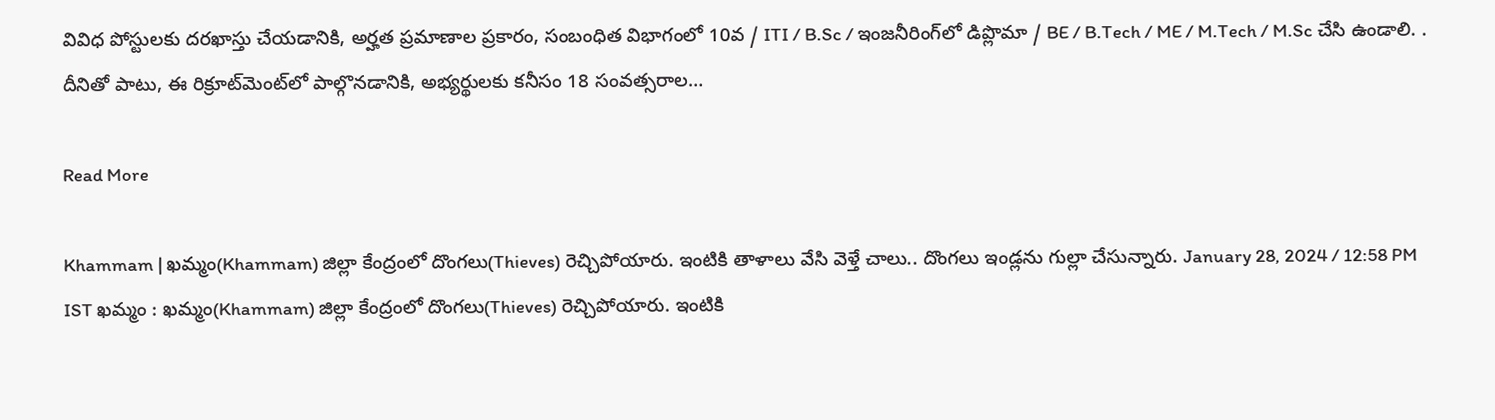వివిధ పోస్టులకు దరఖాస్తు చేయడానికి, అర్హత ప్రమాణాల ప్రకారం, సంబంధిత విభాగంలో 10వ / ITI / B.Sc / ఇంజనీరింగ్‌లో డిప్లొమా / BE / B.Tech / ME / M.Tech / M.Sc చేసి ఉండాలి. . దీనితో పాటు, ఈ రిక్రూట్‌మెంట్‌లో పాల్గొనడానికి, అభ్యర్థులకు కనీసం 18 సంవత్సరాల…

Read More

Khammam | ఖమ్మం(Khammam) జిల్లా కేంద్రంలో దొంగలు(Thieves) రెచ్చిపోయారు. ఇంటికి తాళాలు వేసి వెళ్తే చాలు.. దొంగలు ఇండ్లను గుల్లా చేసున్నారు. January 28, 2024 / 12:58 PM IST ఖమ్మం : ఖమ్మం(Khammam) జిల్లా కేంద్రంలో దొంగలు(Thieves) రెచ్చిపోయారు. ఇంటికి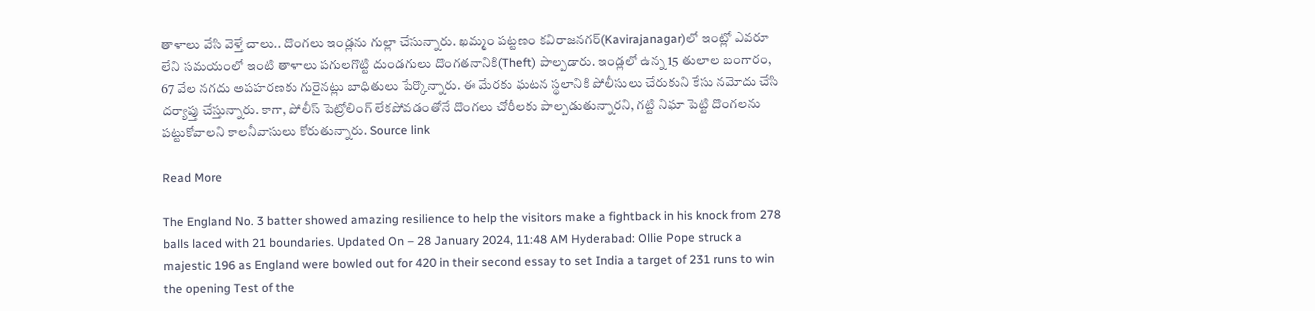తాళాలు వేసి వెళ్తే చాలు.. దొంగలు ఇండ్లను గుల్లా చేసున్నారు. ఖమ్మం పట్టణం కవిరాజనగర్‌(Kavirajanagar)లో ఇంట్లో ఎవరూ లేని సమయంలో ఇంటి తాళాలు పగులగొట్టి దుండగులు దొంగతనానికి(Theft) పాల్పడారు. ఇండ్లలో ఉన్న 15 తులాల బంగారం, 67 వేల నగదు అపహరణకు గురైనట్లు బాధితులు పేర్కొన్నారు. ఈ మేరకు ఘటన స్థలానికి పోలీసులు చేరుకుని కేసు నమోదు చేసి దర్యాప్తు చేస్తున్నారు. కాగా, పోలీస్ పెట్రోలింగ్ లేకపోవడంతోనే దొంగలు చోరీలకు పాల్పడుతున్నారని, గట్టి నిఘా పెట్టి దొంగలను పట్టుకోవాలని కాలనీవాసులు కోరుతున్నారు. Source link

Read More

The England No. 3 batter showed amazing resilience to help the visitors make a fightback in his knock from 278 balls laced with 21 boundaries. Updated On – 28 January 2024, 11:48 AM Hyderabad: Ollie Pope struck a majestic 196 as England were bowled out for 420 in their second essay to set India a target of 231 runs to win the opening Test of the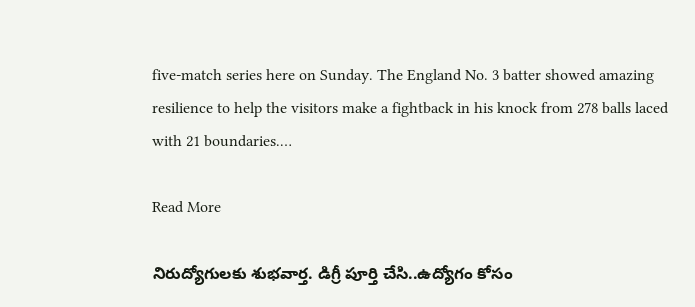five-match series here on Sunday. The England No. 3 batter showed amazing resilience to help the visitors make a fightback in his knock from 278 balls laced with 21 boundaries.…

Read More

నిరుద్యోగులకు శుభవార్త. డిగ్రీ పూర్తి చేసి..ఉద్యోగం కోసం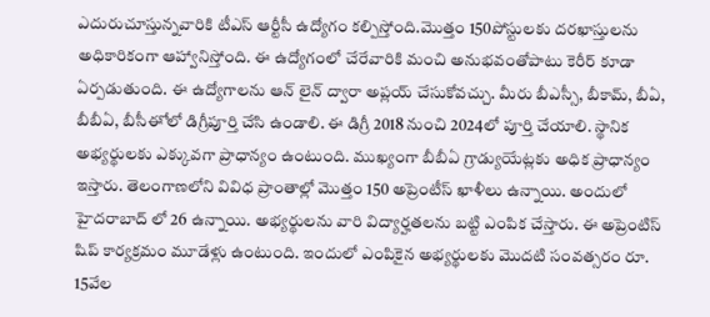ఎదురుచూస్తున్నవారికి టీఎస్ ఆర్టీసీ ఉద్యోగం కల్పిస్తోంది.మొత్తం 150పోస్టులకు దరఖాస్తులను అధికారికంగా ఆహ్వానిస్తోంది. ఈ ఉద్యోగంలో చేరేవారికి మంచి అనుభవంతోపాటు కెరీర్ కూడా ఏర్పడుతుంది. ఈ ఉద్యోగాలను ఆన్ లైన్ ద్వారా అప్లయ్ చేసుకోవచ్చు. మీరు బీఎస్సీ, బీకామ్, బీఏ, బీబీఏ, బీసీఈో లో డిగ్రీపూర్తి చేసి ఉండాలి. ఈ డిగ్రీ 2018 నుంచి 2024లో పూర్తి చేయాలి. స్థానిక అభ్యర్థులకు ఎక్కువగా ప్రాధాన్యం ఉంటుంది. ముఖ్యంగా బీబీఏ గ్రాడ్యుయేట్లకు అధిక ప్రాధాన్యం ఇస్తారు. తెలంగాణలోని వివిధ ప్రాంతాల్లో మొత్తం 150 అప్రెంటీస్ ఖాళీలు ఉన్నాయి. అందులో హైదరాబాద్ లో 26 ఉన్నాయి. అభ్యర్థులను వారి విద్యార్హతలను బట్టి ఎంపిక చేస్తారు. ఈ అప్రెంటిస్ షిప్ కార్యక్రమం మూడేళ్లు ఉంటుంది. ఇందులో ఎంపికైన అభ్యర్థులకు మొదటి సంవత్సరం రూ. 15వేల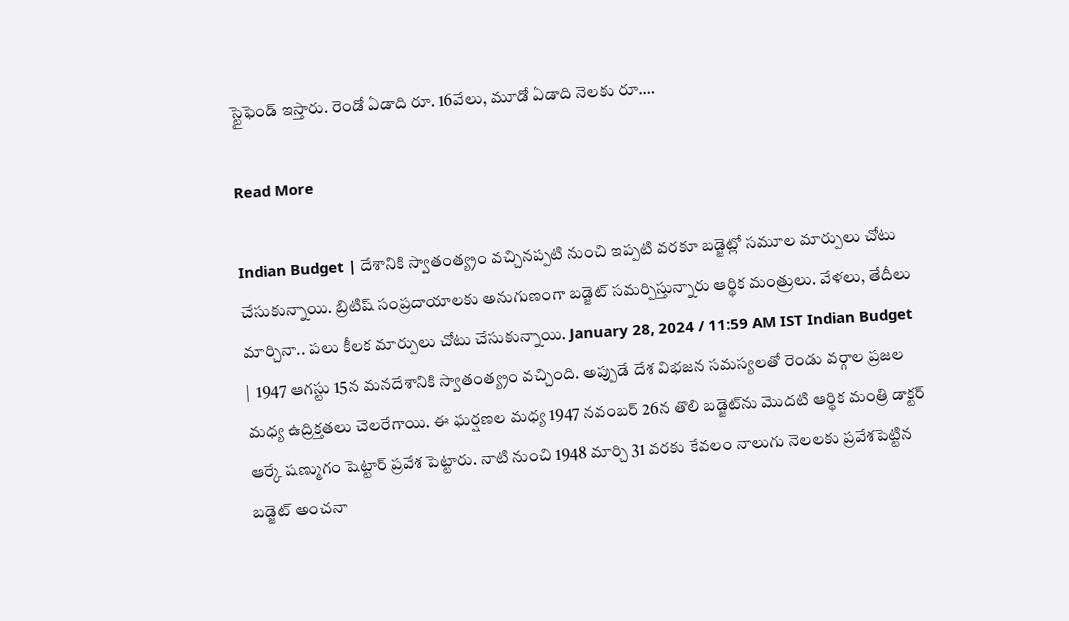స్టైఫెండ్ ఇస్తారు. రెండో ఏడాది రూ. 16వేలు, మూడో ఏడాది నెలకు రూ.…

Read More

Indian Budget | దేశానికి స్వాతంత్య్రం వచ్చినప్పటి నుంచి ఇప్పటి వరకూ బడ్జెట్లో సమూల మార్పులు చోటు చేసుకున్నాయి. బ్రిటిష్ సంప్రదాయాలకు అనుగుణంగా బడ్జెట్ సమర్పిస్తున్నారు ఆర్థిక మంత్రులు. వేళలు, తేదీలు మార్చినా.. పలు కీలక మార్పులు చోటు చేసుకున్నాయి. January 28, 2024 / 11:59 AM IST Indian Budget |  1947 ఆగస్టు 15న మనదేశానికి స్వాతంత్య్రం వచ్చింది. అప్పుడే దేశ విభజన సమస్యలతో రెండు వర్గాల ప్రజల మధ్య ఉద్రిక్తతలు చెలరేగాయి. ఈ ఘర్షణల మధ్య 1947 నవంబర్ 26న తొలి బడ్జెట్‌ను మొదటి ఆర్థిక మంత్రి డాక్టర్ ఆర్కే షణ్ముగం షెట్టార్ ప్రవేశ పెట్టారు. నాటి నుంచి 1948 మార్చి 31 వరకు కేవలం నాలుగు నెలలకు ప్రవేశపెట్టిన బడ్జెట్ అంచనా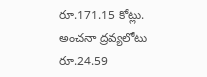రూ.171.15 కోట్లు. అంచనా ద్రవ్యలోటు రూ.24.59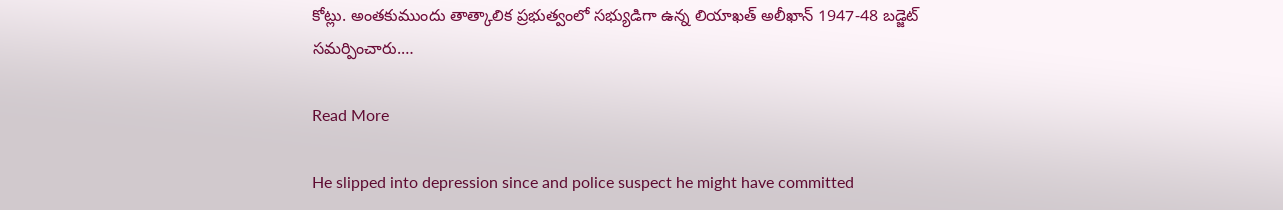కోట్లు. అంతకుముందు తాత్కాలిక ప్రభుత్వంలో సభ్యుడిగా ఉన్న లియాఖత్ అలీఖాన్ 1947-48 బడ్జెట్ సమర్పించారు.…

Read More

He slipped into depression since and police suspect he might have committed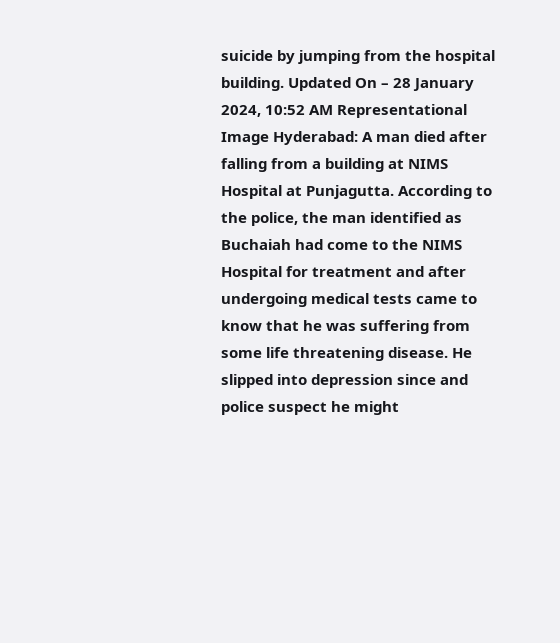suicide by jumping from the hospital building. Updated On – 28 January 2024, 10:52 AM Representational Image Hyderabad: A man died after falling from a building at NIMS Hospital at Punjagutta. According to the police, the man identified as Buchaiah had come to the NIMS Hospital for treatment and after undergoing medical tests came to know that he was suffering from some life threatening disease. He slipped into depression since and police suspect he might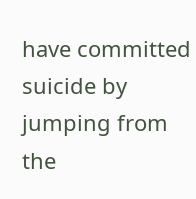have committed suicide by jumping from the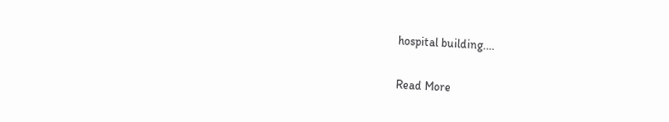hospital building.…

Read More